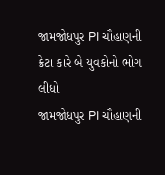જામજોધપુર PI ચૌહાણની ક્રેટા કારે બે યુવકોનો ભોગ લીધો
જામજોધપુર PI ચૌહાણની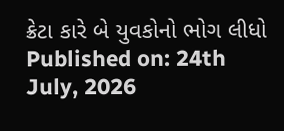ક્રેટા કારે બે યુવકોનો ભોગ લીધો
Published on: 24th July, 2026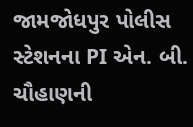જામજોધપુર પોલીસ સ્ટેશનના PI એન. બી. ચૌહાણની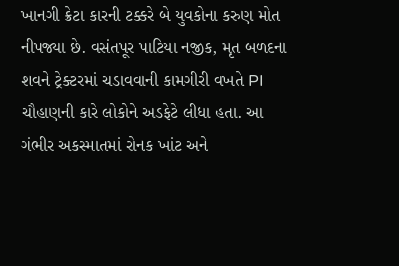ખાનગી ક્રેટા કારની ટક્કરે બે યુવકોના કરુણ મોત નીપજ્યા છે. વસંતપૂર પાટિયા નજીક, મૃત બળદના શવને ટ્રેક્ટરમાં ચડાવવાની કામગીરી વખતે PI ચૌહાણની કારે લોકોને અડફેટે લીધા હતા. આ ગંભીર અકસ્માતમાં રોનક ખાંટ અને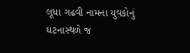લૂધા ગઢવી નામના યુવકોનું ઘટનાસ્થળે જ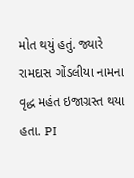મોત થયું હતું. જ્યારે રામદાસ ગોંડલીયા નામના વૃદ્ધ મહંત ઇજાગ્રસ્ત થયા હતા. PI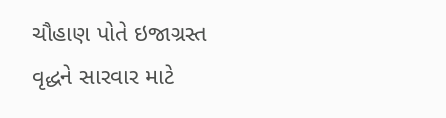ચૌહાણ પોતે ઇજાગ્રસ્ત વૃદ્ધને સારવાર માટે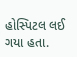હોસ્પિટલ લઈ ગયા હતા.